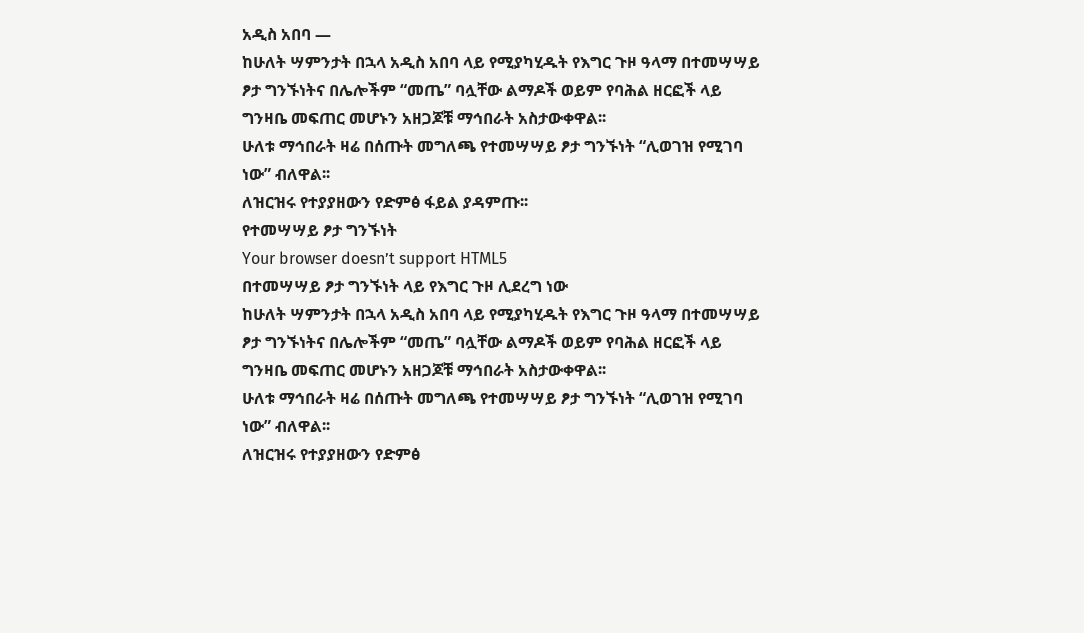አዲስ አበባ —
ከሁለት ሣምንታት በኋላ አዲስ አበባ ላይ የሚያካሂዱት የእግር ጉዞ ዓላማ በተመሣሣይ ፆታ ግንኙነትና በሌሎችም “መጤ” ባሏቸው ልማዶች ወይም የባሕል ዘርፎች ላይ ግንዛቤ መፍጠር መሆኑን አዘጋጆቹ ማኅበራት አስታውቀዋል፡፡
ሁለቱ ማኅበራት ዛሬ በሰጡት መግለጫ የተመሣሣይ ፆታ ግንኙነት “ሊወገዝ የሚገባ ነው” ብለዋል፡፡
ለዝርዝሩ የተያያዘውን የድምፅ ፋይል ያዳምጡ፡፡
የተመሣሣይ ፆታ ግንኙነት
Your browser doesn’t support HTML5
በተመሣሣይ ፆታ ግንኙነት ላይ የእግር ጉዞ ሊደረግ ነው
ከሁለት ሣምንታት በኋላ አዲስ አበባ ላይ የሚያካሂዱት የእግር ጉዞ ዓላማ በተመሣሣይ ፆታ ግንኙነትና በሌሎችም “መጤ” ባሏቸው ልማዶች ወይም የባሕል ዘርፎች ላይ ግንዛቤ መፍጠር መሆኑን አዘጋጆቹ ማኅበራት አስታውቀዋል፡፡
ሁለቱ ማኅበራት ዛሬ በሰጡት መግለጫ የተመሣሣይ ፆታ ግንኙነት “ሊወገዝ የሚገባ ነው” ብለዋል፡፡
ለዝርዝሩ የተያያዘውን የድምፅ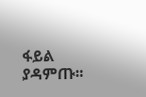ፋይል ያዳምጡ፡፡